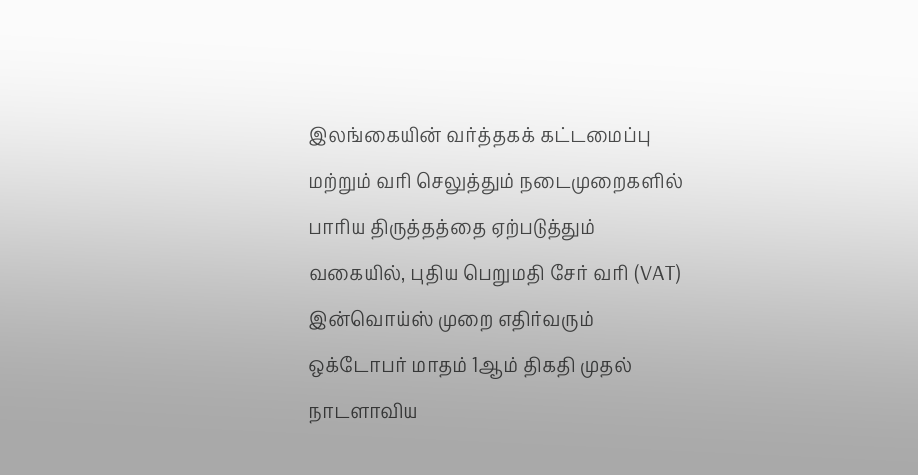இலங்கையின் வர்த்தகக் கட்டமைப்பு மற்றும் வரி செலுத்தும் நடைமுறைகளில் பாரிய திருத்தத்தை ஏற்படுத்தும் வகையில், புதிய பெறுமதி சேர் வரி (VAT) இன்வொய்ஸ் முறை எதிர்வரும் ஒக்டோபர் மாதம் 1ஆம் திகதி முதல் நாடளாவிய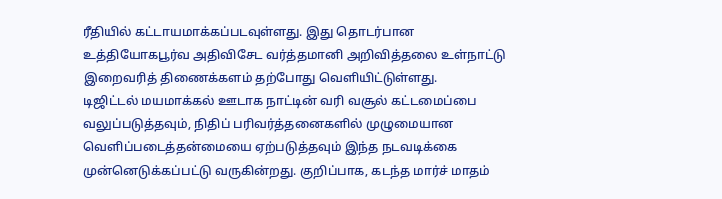ரீதியில் கட்டாயமாக்கப்படவுள்ளது. இது தொடர்பான உத்தியோகபூர்வ அதிவிசேட வர்த்தமானி அறிவித்தலை உள்நாட்டு இறைவரித் திணைக்களம் தற்போது வெளியிட்டுள்ளது.
டிஜிட்டல் மயமாக்கல் ஊடாக நாட்டின் வரி வசூல் கட்டமைப்பை வலுப்படுத்தவும், நிதிப் பரிவர்த்தனைகளில் முழுமையான வெளிப்படைத்தன்மையை ஏற்படுத்தவும் இந்த நடவடிக்கை முன்னெடுக்கப்பட்டு வருகின்றது. குறிப்பாக, கடந்த மார்ச் மாதம்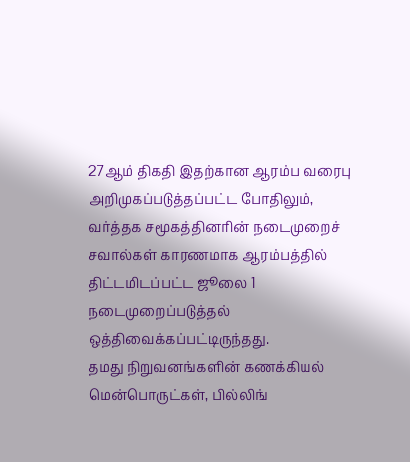27ஆம் திகதி இதற்கான ஆரம்ப வரைபு அறிமுகப்படுத்தப்பட்ட போதிலும், வர்த்தக சமூகத்தினரின் நடைமுறைச் சவால்கள் காரணமாக ஆரம்பத்தில் திட்டமிடப்பட்ட ஜூலை 1 நடைமுறைப்படுத்தல் ஒத்திவைக்கப்பட்டிருந்தது.
தமது நிறுவனங்களின் கணக்கியல் மென்பொருட்கள், பில்லிங்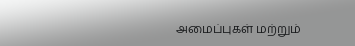அமைப்புகள் மற்றும்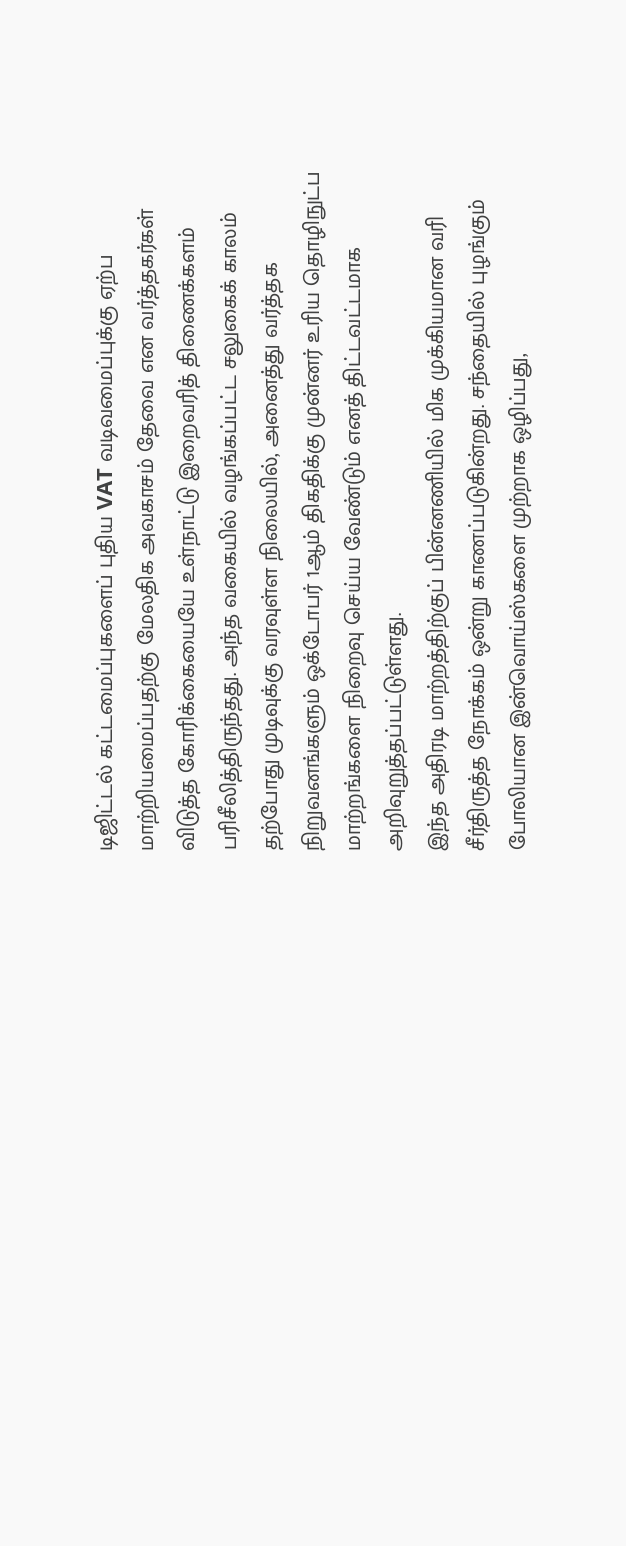டிஜிட்டல் கட்டமைப்புகளைப் புதிய VAT வடிவமைப்புக்கு ஏற்ப மாற்றியமைப்பதற்கு மேலதிக அவகாசம் தேவை என வர்த்தகர்கள் விடுத்த கோரிக்கையையே உள்நாட்டு இறைவரித் திணைக்களம் பரிசீலித்திருந்தது. அந்த வகையில் வழங்கப்பட்ட சலுகைக் காலம் தற்போது முடிவுக்கு வரவுள்ள நிலையில், அனைத்து வர்த்தக நிறுவனங்களும் ஒக்டோபர் 1ஆம் திகதிக்கு முன்னர் உரிய தொழிநுட்ப மாற்றங்களை நிறைவு செய்ய வேண்டும் எனத் திட்டவட்டமாக அறிவுறுத்தப்பட்டுள்ளது.
இந்த அதிரடி மாற்றத்திற்குப் பின்னணியில் மிக முக்கியமான வரி சீர்திருத்த நோக்கம் ஒன்று காணப்படுகின்றது. சந்தையில் புழங்கும் போலியான இன்வொய்ஸ்களை முற்றாக ஒழிப்பது,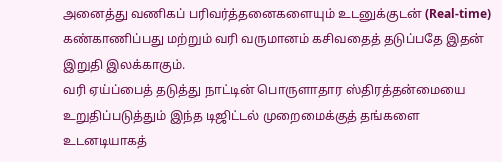அனைத்து வணிகப் பரிவர்த்தனைகளையும் உடனுக்குடன் (Real-time) கண்காணிப்பது மற்றும் வரி வருமானம் கசிவதைத் தடுப்பதே இதன் இறுதி இலக்காகும்.
வரி ஏய்ப்பைத் தடுத்து நாட்டின் பொருளாதார ஸ்திரத்தன்மையை உறுதிப்படுத்தும் இந்த டிஜிட்டல் முறைமைக்குத் தங்களை உடனடியாகத்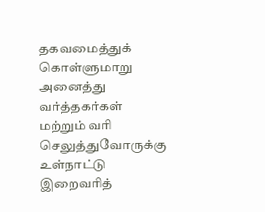தகவமைத்துக் கொள்ளுமாறு அனைத்து வர்த்தகர்கள் மற்றும் வரி செலுத்துவோருக்கு உள்நாட்டு இறைவரித்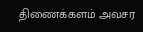திணைக்களம் அவசர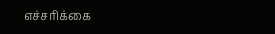எச்சரிக்கை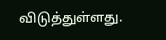விடுத்துள்ளது.